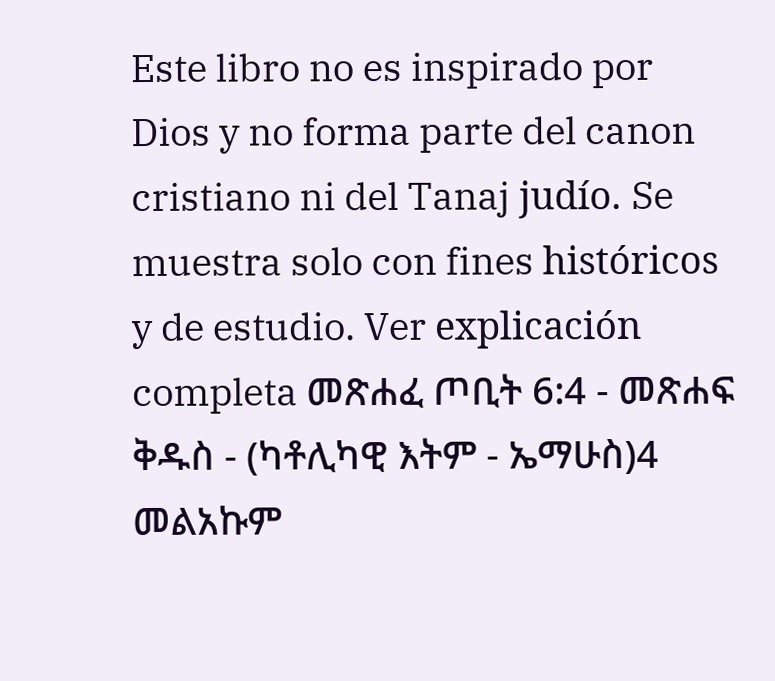Este libro no es inspirado por Dios y no forma parte del canon cristiano ni del Tanaj judío. Se muestra solo con fines históricos y de estudio. Ver explicación completa መጽሐፈ ጦቢት 6:4 - መጽሐፍ ቅዱስ - (ካቶሊካዊ እትም - ኤማሁስ)4 መልአኩም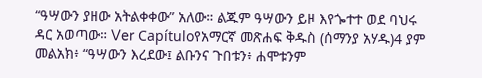“ዓሣውን ያዘው አትልቀቀው” አለው። ልጁም ዓሣውን ይዞ እየጐተተ ወደ ባህሩ ዳር አወጣው። Ver Capítuloየአማርኛ መጽሐፍ ቅዱስ (ሰማንያ አሃዱ)4 ያም መልአክ፥ “ዓሣውን እረደው፤ ልቡንና ጉበቱን፥ ሐሞቱንም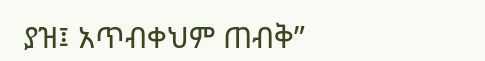ያዝ፤ አጥብቀህም ጠብቅ”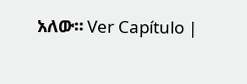አለው። Ver Capítulo |